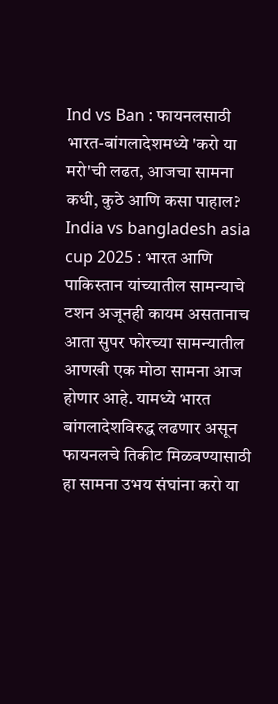Ind vs Ban : फायनलसाठी भारत-बांगलादेशमध्ये 'करो या मरो'ची लढत, आजचा सामना कधी, कुठे आणि कसा पाहाल?
India vs bangladesh asia cup 2025 : भारत आणि पाकिस्तान यांच्यातील सामन्याचे टशन अजूनही कायम असतानाच आता सुपर फोरच्या सामन्यातील आणखी एक मोठा सामना आज होणार आहे. यामध्ये भारत बांगलादेशविरुद्ध लढणार असून फायनलचे तिकीट मिळवण्यासाठी हा सामना उभय संघांना करो या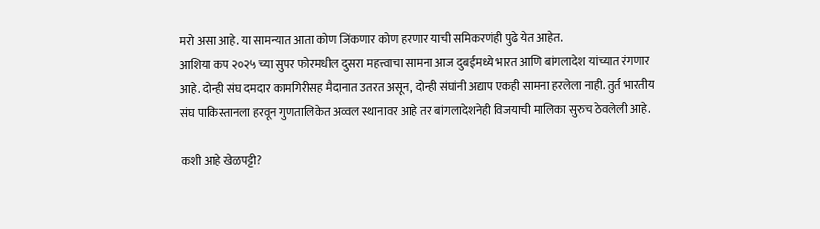मरो असा आहे. या सामन्यात आता कोण जिंकणार कोण हरणार याची समिकरणंही पुढे येत आहेत.
आशिया कप २०२५ च्या सुपर फोरमधील दुसरा महत्त्वाचा सामना आज दुबईमध्ये भारत आणि बांगलादेश यांच्यात रंगणार आहे. दोन्ही संघ दमदार कामगिरीसह मैदानात उतरत असून, दोन्ही संघांनी अद्याप एकही सामना हरलेला नाही. तुर्त भारतीय संघ पाकिस्तानला हरवून गुणतालिकेत अव्वल स्थानावर आहे तर बांगलादेशनेही विजयाची मालिका सुरुच ठेवलेली आहे.

कशी आहे खेळपट्टी?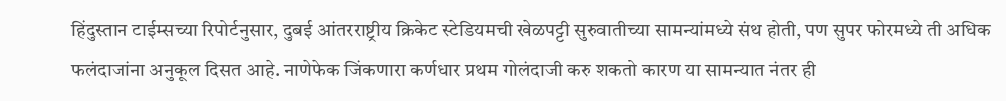हिंदुस्तान टाईम्सच्या रिपोर्टनुसार, दुबई आंतरराष्ट्रीय क्रिकेट स्टेडियमची खेळपट्टी सुरुवातीच्या सामन्यांमध्ये संथ होती, पण सुपर फोरमध्ये ती अधिक फलंदाजांना अनुकूल दिसत आहे. नाणेफेक जिंकणारा कर्णधार प्रथम गोलंदाजी करु शकतो कारण या सामन्यात नंतर ही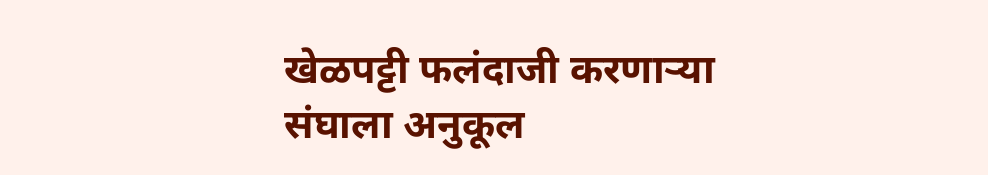खेळपट्टी फलंदाजी करणाऱ्या संघाला अनुकूल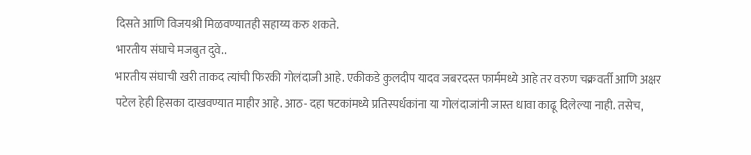दिसते आणि विजयश्री मिळवण्यातही सहाय्य करु शकते.
भारतीय संघाचे मजबुत दुवे..
भारतीय संघाची खरी ताकद त्यांची फिरकी गोलंदाजी आहे. एकीकडे कुलदीप यादव जबरदस्त फार्ममध्ये आहे तर वरुण चक्रवर्ती आणि अक्षर पटेल हेही हिसका दाखवण्यात माहीर आहे. आठ- दहा षटकांमध्ये प्रतिस्पर्धकांना या गोलंदाजांनी जास्त धावा काढू दिलेल्या नाही. तसेच,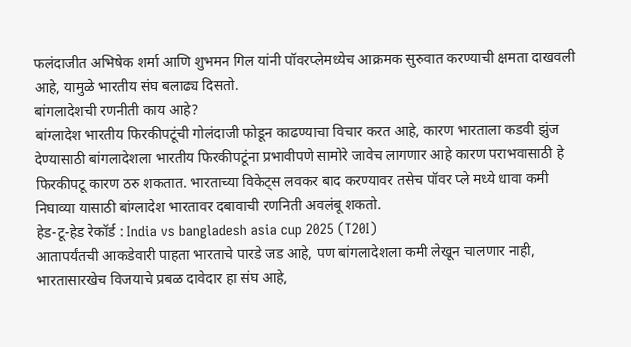फलंदाजीत अभिषेक शर्मा आणि शुभमन गिल यांनी पॉवरप्लेमध्येच आक्रमक सुरुवात करण्याची क्षमता दाखवली आहे, यामुळे भारतीय संघ बलाढ्य दिसतो.
बांगलादेशची रणनीती काय आहे?
बांग्लादेश भारतीय फिरकीपटूंची गोलंदाजी फोडून काढण्याचा विचार करत आहे, कारण भारताला कडवी झुंज देण्यासाठी बांगलादेशला भारतीय फिरकीपटूंना प्रभावीपणे सामोरे जावेच लागणार आहे कारण पराभवासाठी हे फिरकीपटू कारण ठरु शकतात. भारताच्या विकेट्स लवकर बाद करण्यावर तसेच पॉवर प्ले मध्ये धावा कमी निघाव्या यासाठी बांग्लादेश भारतावर दबावाची रणनिती अवलंबू शकतो.
हेड-टू-हेड रेकॉर्ड : India vs bangladesh asia cup 2025 (T20I)
आतापर्यंतची आकडेवारी पाहता भारताचे पारडे जड आहे, पण बांगलादेशला कमी लेखून चालणार नाही, भारतासारखेच विजयाचे प्रबळ दावेदार हा संघ आहे,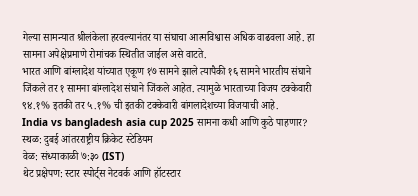गेल्या सामन्यात श्रीलंकेला हरवल्यानंतर या संघाचा आत्मविश्वास अधिक वाढवला आहे. हा सामना अपेक्षेप्रमाणे रोमांचक स्थितीत जाईल असे वाटते.
भारत आणि बांग्लादेश यांच्यात एकूण १७ सामने झाले त्यापैकी १६ सामने भारतीय संघाने जिंकले तर १ सामना बांग्लादेश संघाने जिंकले आहेत. त्यामुळे भारताच्या विजय टक्केवारी ९४.१% इतकी तर ५.१% ची इतकी टक्केवारी बांगलादेशच्या विजयाची आहे.
India vs bangladesh asia cup 2025 सामना कधी आणि कुठे पाहणार?
स्थळ: दुबई आंतरराष्ट्रीय क्रिकेट स्टेडियम
वेळ: संध्याकाळी ७:३० (IST)
थेट प्रक्षेपण: स्टार स्पोर्ट्स नेटवर्क आणि हॉटस्टार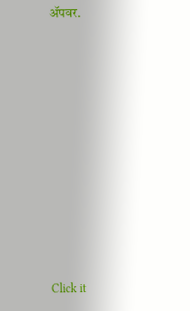ॲपवर.












Click it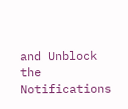and Unblock the Notifications